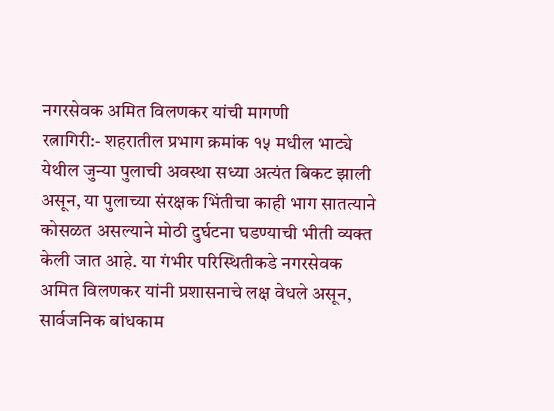नगरसेवक अमित विलणकर यांची मागणी
रत्नागिरी:- शहरातील प्रभाग क्रमांक १५ मधील भाट्ये येथील जुन्या पुलाची अवस्था सध्या अत्यंत बिकट झाली असून, या पुलाच्या संरक्षक भिंतीचा काही भाग सातत्याने कोसळत असल्याने मोठी दुर्घटना घडण्याची भीती व्यक्त केली जात आहे. या गंभीर परिस्थितीकडे नगरसेवक अमित विलणकर यांनी प्रशासनाचे लक्ष वेधले असून, सार्वजनिक बांधकाम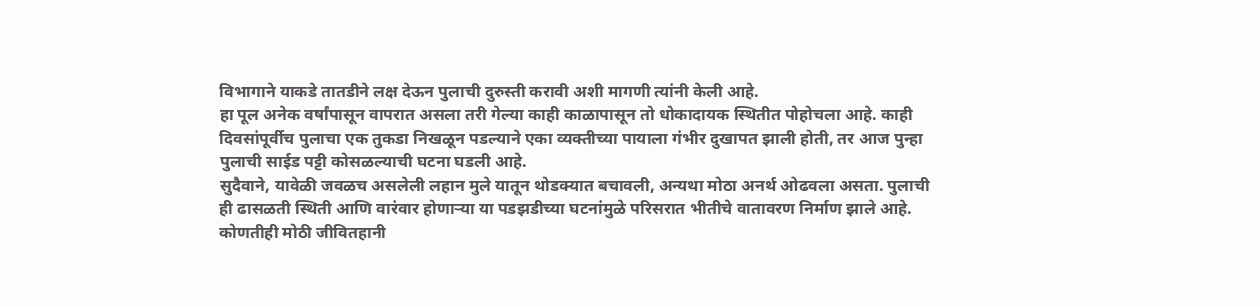विभागाने याकडे तातडीने लक्ष देऊन पुलाची दुरुस्ती करावी अशी मागणी त्यांनी केली आहे.
हा पूल अनेक वर्षांपासून वापरात असला तरी गेल्या काही काळापासून तो धोकादायक स्थितीत पोहोचला आहे. काही दिवसांपूर्वीच पुलाचा एक तुकडा निखळून पडल्याने एका व्यक्तीच्या पायाला गंभीर दुखापत झाली होती, तर आज पुन्हा पुलाची साईड पट्टी कोसळल्याची घटना घडली आहे.
सुदैवाने, यावेळी जवळच असलेली लहान मुले यातून थोडक्यात बचावली, अन्यथा मोठा अनर्थ ओढवला असता. पुलाची ही ढासळती स्थिती आणि वारंवार होणाऱ्या या पडझडीच्या घटनांमुळे परिसरात भीतीचे वातावरण निर्माण झाले आहे. कोणतीही मोठी जीवितहानी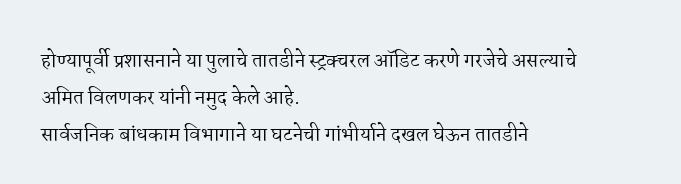होण्यापूर्वी प्रशासनाने या पुलाचे तातडीने स्ट्रक्चरल ऑडिट करणे गरजेचे असल्याचे अमित विलणकर यांनी नमुद केले आहे.
सार्वजनिक बांधकाम विभागाने या घटनेची गांभीर्याने दखल घेऊन तातडीने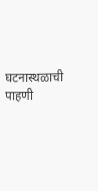घटनास्थळाची पाहणी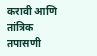करावी आणि तांत्रिक तपासणी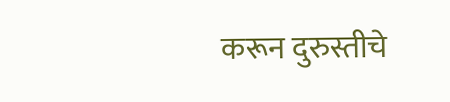करून दुरुस्तीचे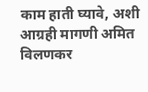काम हाती घ्यावे, अशी आग्रही मागणी अमित विलणकर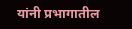यांनी प्रभागातील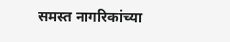समस्त नागरिकांच्या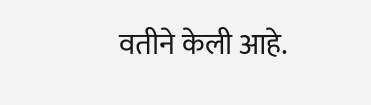वतीने केली आहे.